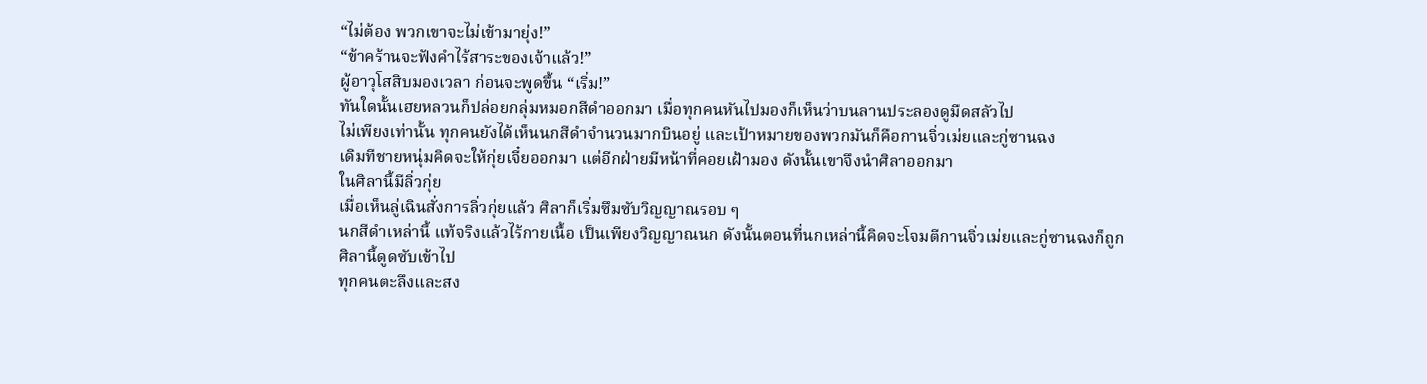“ไม่ต้อง พวกเขาจะไม่เข้ามายุ่ง!”
“ข้าคร้านจะฟังคำไร้สาระของเจ้าแล้ว!”
ผู้อาวุโสสิบมองเวลา ก่อนจะพูดขึ้น “เริ่ม!”
ทันใดนั้นเฮยหลวนก็ปล่อยกลุ่มหมอกสีดำออกมา เมื่อทุกคนหันไปมองก็เห็นว่าบนลานประลองดูมืดสลัวไป
ไม่เพียงเท่านั้น ทุกคนยังได้เห็นนกสีดำจำนวนมากบินอยู่ และเป้าหมายของพวกมันก็คือกานจิ่วเม่ยและกู่ซานฉง
เดิมทีชายหนุ่มคิดจะให้กุ่ยเจี๋ยออกมา แต่อีกฝ่ายมีหน้าที่คอยเฝ้ามอง ดังนั้นเขาจึงนำศิลาออกมา
ในศิลานี้มีลิ่วกุ่ย
เมื่อเห็นลู่เฉินสั่งการลิ่วกุ่ยแล้ว ศิลาก็เริ่มซึมซับวิญญาณรอบ ๆ
นกสีดำเหล่านี้ แท้จริงแล้วไร้กายเนื้อ เป็นเพียงวิญญาณนก ดังนั้นตอนที่นกเหล่านี้คิดจะโจมตีกานจิ่วเม่ยและกู่ซานฉงก็ถูกศิลานี้ดูดซับเข้าไป
ทุกคนตะลึงและสง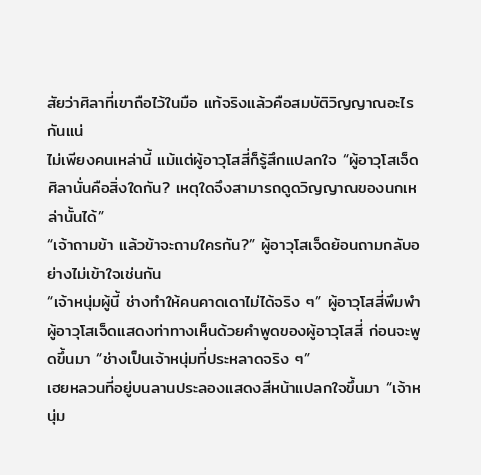สัยว่าศิลาที่เขาถือไว้ในมือ แท้จริงแล้วคือสมบัติวิญญาณอะไรกันแน่
ไม่เพียงคนเหล่านี้ แม้แต่ผู้อาวุโสสี่ก็รู้สึกแปลกใจ “ผู้อาวุโสเจ็ด ศิลานั่นคือสิ่งใดกัน? เหตุใดจึงสามารถดูดวิญญาณของนกเหล่านั้นได้”
“เจ้าถามข้า แล้วข้าจะถามใครกัน?” ผู้อาวุโสเจ็ดย้อนถามกลับอย่างไม่เข้าใจเช่นกัน
“เจ้าหนุ่มผู้นี้ ช่างทำให้คนคาดเดาไม่ได้จริง ๆ” ผู้อาวุโสสี่พึมพำ
ผู้อาวุโสเจ็ดแสดงท่าทางเห็นด้วยคำพูดของผู้อาวุโสสี่ ก่อนจะพูดขึ้นมา “ช่างเป็นเจ้าหนุ่มที่ประหลาดจริง ๆ”
เฮยหลวนที่อยู่บนลานประลองแสดงสีหน้าแปลกใจขึ้นมา “เจ้าหนุ่ม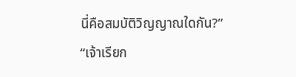นี่คือสมบัติวิญญาณใดกัน?”
“เจ้าเรียก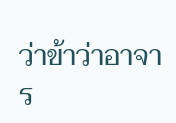ว่าข้าว่าอาจาร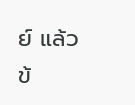ย์ แล้วข้